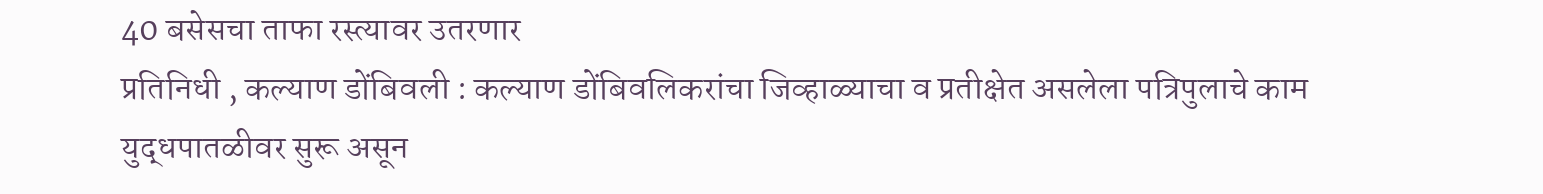40 बसेसचा ताफा रस्त्यावर उतरणार
प्रतिनिधी , कल्याण डोंबिवली : कल्याण डोंबिवलिकरांचा जिव्हाळ्याचा व प्रतीक्षेत असलेला पत्रिपुलाचे काम युद्धपातळीवर सुरू असून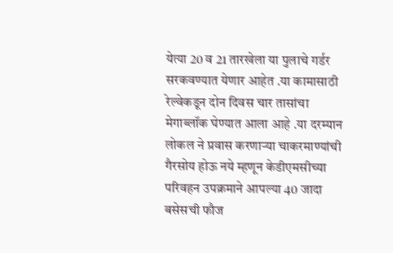येत्या 20 व 21 तारखेला या पुलाचे गर्डर सरकवण्यात येणार आहेत .या कामासाठी रेल्वेकडून दोन दिवस चार तासांचा मेगाब्लॉक घेण्यात आला आहे .या दरम्यान लोकल ने प्रवास करणाऱ्या चाकरमाण्यांची गैरसोय होऊ नये म्हणून केडीएमसीच्या परिवहन उपक्रमाने आपल्या 40 जादा बसेसची फौज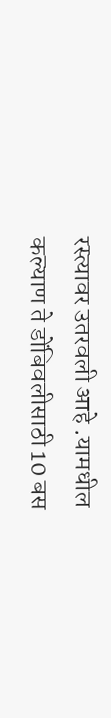रस्त्यावर उतरवली आहे .यामधील कल्याण ते डोंबिवलीसाठी 10 बस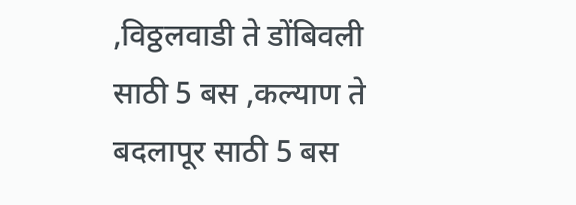,विठ्ठलवाडी ते डोंबिवली साठी 5 बस ,कल्याण ते बदलापूर साठी 5 बस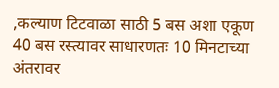,कल्याण टिटवाळा साठी 5 बस अशा एकूण 40 बस रस्त्यावर साधारणतः 10 मिनटाच्या अंतरावर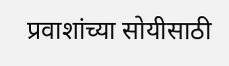प्रवाशांच्या सोयीसाठी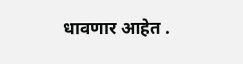धावणार आहेत .